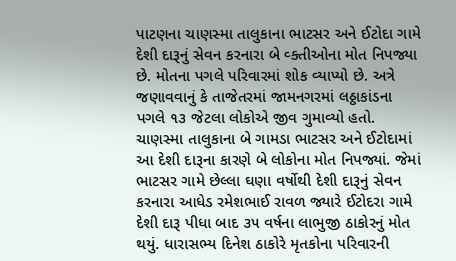પાટણના ચાણસ્મા તાલુકાના ભાટસર અને ઈટોદા ગામે દેશી દારૂનું સેવન કરનારા બે વ્ક્તીઓના મોત નિપજ્યા છે. મોતના પગલે પરિવારમાં શોક વ્યાપ્યો છે. અત્રે જણાવવાનું કે તાજેતરમાં જામનગરમાં લઠ્ઠાકાંડના પગલે ૧૩ જેટલા લોકોએ જીવ ગુમાવ્યો હતો. ચાણસ્મા તાલુકાના બે ગામડા ભાટસર અને ઈટોદામાં આ દેશી દારૂના કારણે બે લોકોના મોત નિપજ્યાં. જેમાં ભાટસર ગામે છેલ્લા ઘણા વર્ષોથી દેશી દારૂનું સેવન કરનારા આધેડ રમેશભાઈ રાવળ જ્યારે ઈટોદરા ગામે દેશી દારૂ પીધા બાદ ૩૫ વર્ષના લાભુજી ઠાકોરનું મોત થયું. ધારાસભ્ય દિનેશ ઠાકોરે મૃતકોના પરિવારની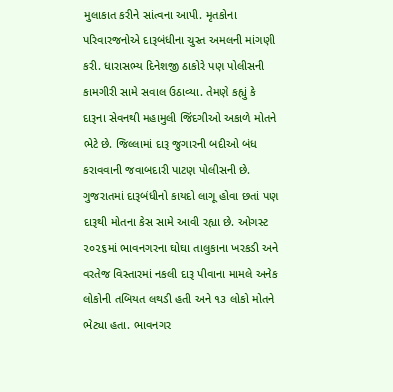મુલાકાત કરીને સાંત્વના આપી. મૃતકોના પરિવારજનોએ દારૂબંધીના ચુસ્ત અમલની માંગણી કરી. ધારાસભ્ય દિનેશજી ઠાકોરે પણ પોલીસની કામગીરી સામે સવાલ ઉઠાવ્યા. તેમણે કહ્યું કે દારૂના સેવનથી મહામુલી જિંદગીઓ અકાળે મોતને ભેટે છે. જિલ્લામાં દારૂ જુગારની બદીઓ બંધ કરાવવાની જવાબદારી પાટણ પોલીસની છે. ગુજરાતમાં દારૂબંધીનો કાયદો લાગૂ હોવા છતાં પણ દારૂથી મોતના કેસ સામે આવી રહ્યા છે. ઓગસ્ટ ૨૦૨૬માં ભાવનગરના ઘોઘા તાલુકાના ખરકડી અને વરતેજ વિસ્તારમાં નકલી દારૂ પીવાના મામલે અનેક લોકોની તબિયત લથડી હતી અને ૧૩ લોકો મોતને ભેટ્યા હતા. ભાવનગર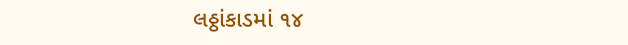લઠ્ઠાંકાડમાં ૧૪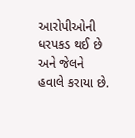આરોપીઓની ધરપકડ થઈ છે અને જેલને હવાલે કરાયા છે.